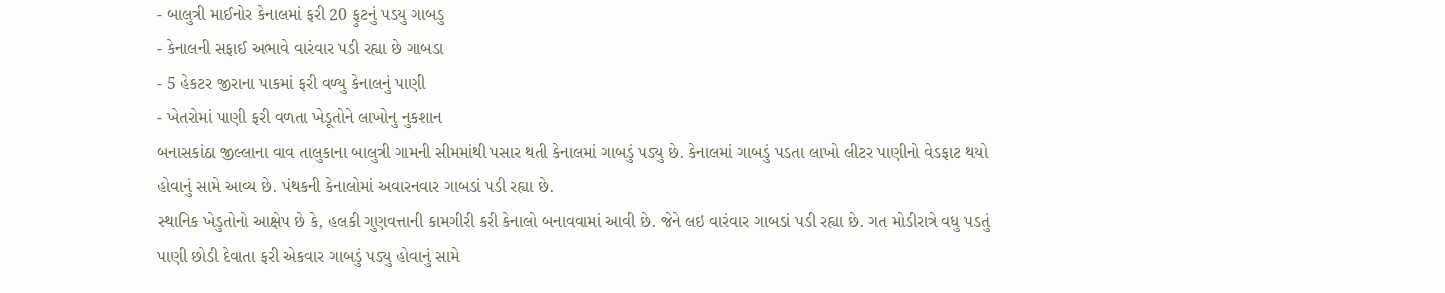- બાલુત્રી માઈનોર કેનાલમાં ફરી 20 ફુટનું પડયુ ગાબડુ
- કેનાલની સફાઈ અભાવે વારંવાર પડી રહ્યા છે ગાબડા
- 5 હેકટર જીરાના પાકમાં ફરી વળ્યુ કેનાલનું પાણી
- ખેતરોમાં પાણી ફરી વળતા ખેડૂતોને લાખોનુ નુકશાન
બનાસકાંઠા જીલ્લાના વાવ તાલુકાના બાલુત્રી ગામની સીમમાંથી પસાર થતી કેનાલમાં ગાબડું પડ્યુ છે. કેનાલમાં ગાબડું પડતા લાખો લીટર પાણીનો વેડફાટ થયો હોવાનું સામે આવ્ય છે. પંથકની કેનાલોમાં અવારનવાર ગાબડાં પડી રહ્યા છે.
સ્થાનિક ખેડુતોનો આક્ષેપ છે કે, હલકી ગુણવત્તાની કામગીરી કરી કેનાલો બનાવવામાં આવી છે. જેને લઇ વારંવાર ગાબડાં પડી રહ્યા છે. ગત મોડીરાત્રે વધુ પડતું પાણી છોડી દેવાતા ફરી એકવાર ગાબડું પડ્યુ હોવાનું સામે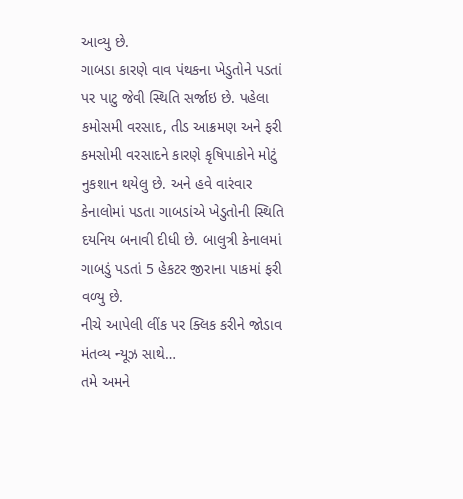આવ્યુ છે.
ગાબડા કારણે વાવ પંથકના ખેડુતોને પડતાં પર પાટુ જેવી સ્થિતિ સર્જાઇ છે. પહેલા કમોસમી વરસાદ, તીડ આક્રમણ અને ફરી કમસોમી વરસાદને કારણે કૃષિપાકોને મોટું નુકશાન થયેલુ છે. અને હવે વારંવાર કેનાલોમાં પડતા ગાબડાંએ ખેડુતોની સ્થિતિ દયનિય બનાવી દીધી છે. બાલુત્રી કેનાલમાં ગાબડું પડતાં 5 હેકટર જીરાના પાકમાં ફરી વળ્યુ છે.
નીચે આપેલી લીંક પર ક્લિક કરીને જોડાવ મંતવ્ય ન્યૂઝ સાથે…
તમે અમને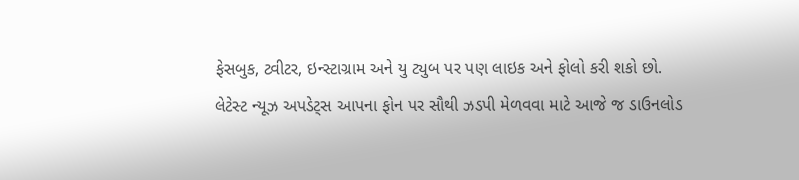ફેસબુક, ટ્વીટર, ઇન્સ્ટાગ્રામ અને યુ ટ્યુબ પર પણ લાઇક અને ફોલો કરી શકો છો.
લેટેસ્ટ ન્યૂઝ અપડેટ્સ આપના ફોન પર સૌથી ઝડપી મેળવવા માટે આજે જ ડાઉનલોડ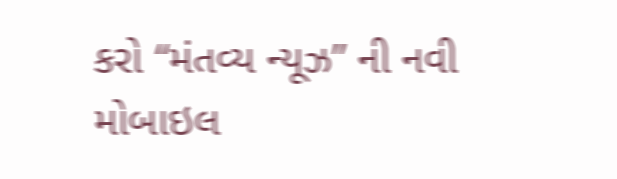કરો “મંતવ્ય ન્યૂઝ” ની નવી મોબાઇલ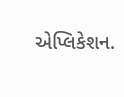એપ્લિકેશન.